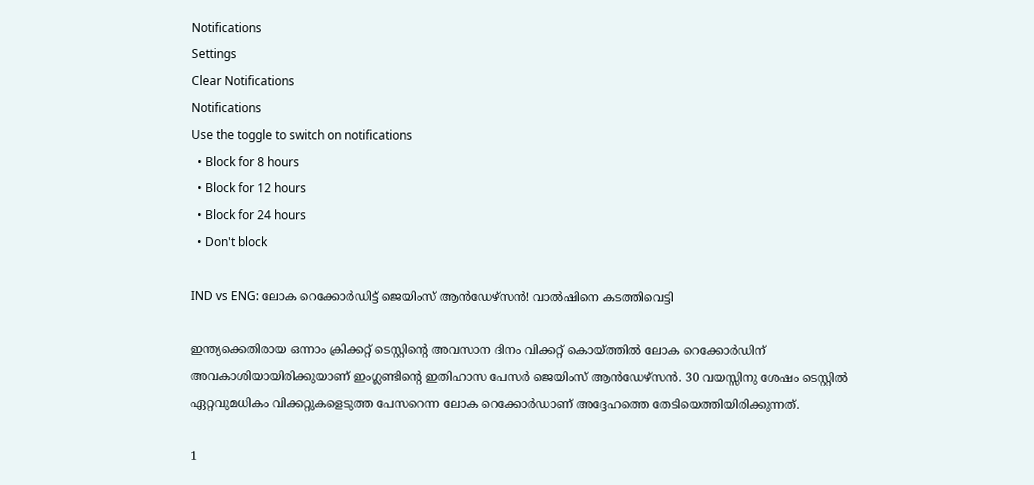Notifications
Settings
Clear Notifications
Notifications
Use the toggle to switch on notifications
  • Block for 8 hours
  • Block for 12 hours
  • Block for 24 hours
  • Don't block

IND vs ENG: ലോക റെക്കോര്‍ഡിട്ട് ജെയിംസ് ആന്‍ഡേഴ്‌സന്‍! വാല്‍ഷിനെ കടത്തിവെട്ടി

ഇന്ത്യക്കെതിരായ ഒന്നാം ക്രിക്കറ്റ് ടെസ്റ്റിന്റെ അവസാന ദിനം വിക്കറ്റ് കൊയ്ത്തില്‍ ലോക റെക്കോര്‍ഡിന് അവകാശിയായിരിക്കുയാണ് ഇംഗ്ലണ്ടിന്റെ ഇതിഹാസ പേസര്‍ ജെയിംസ് ആന്‍ഡേഴ്‌സന്‍. 30 വയസ്സിനു ശേഷം ടെസ്റ്റില്‍ ഏറ്റവുമധികം വിക്കറ്റുകളെടുത്ത പേസറെന്ന ലോക റെക്കോര്‍ഡാണ് അദ്ദേഹത്തെ തേടിയെത്തിയിരിക്കുന്നത്.

1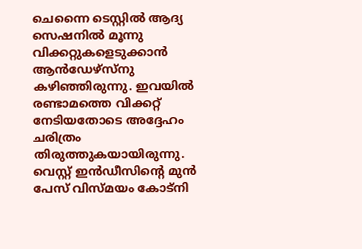ചെന്നൈ ടെസ്റ്റില്‍ ആദ്യ സെഷനില്‍ മൂന്നു വിക്കറ്റുകളെടുക്കാന്‍ ആന്‍ഡേഴ്‌സ്‌നു കഴിഞ്ഞിരുന്നു. ഇവയില്‍ രണ്ടാമത്തെ വിക്കറ്റ് നേടിയതോടെ അദ്ദേഹം ചരിത്രം തിരുത്തുകയായിരുന്നു. വെസ്റ്റ് ഇന്‍ഡീസിന്റെ മുന്‍ പേസ് വിസ്മയം കോട്‌നി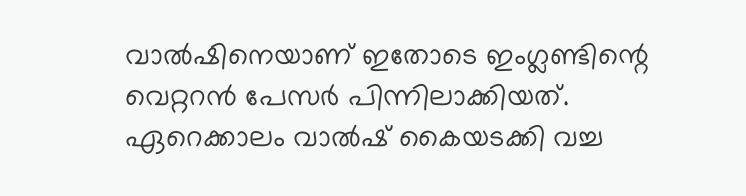വാല്‍ഷിനെയാണ് ഇതോടെ ഇംഗ്ലണ്ടിന്റെ വെറ്ററന്‍ പേസര്‍ പിന്നിലാക്കിയത്. ഏറെക്കാലം വാല്‍ഷ് കൈയടക്കി വച്ച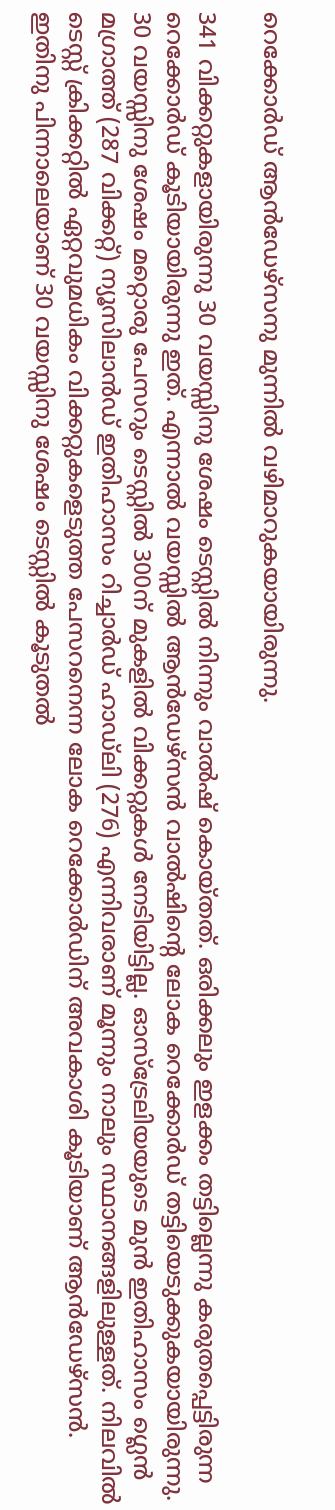റെക്കോര്‍ഡ് ആന്‍ഡേഴ്‌സനു മുന്നില്‍ വഴിമാറുകയായിരുന്നു.

341 വിക്കറ്റുകളായിരുന്നു 30 വയസ്സിനു ശേഷം ടെസ്റ്റില്‍ നിന്നും വാല്‍ഷ് കൊയ്തത്. ഒരിക്കലും ഇളക്കം തട്ടില്ലെന്നു കരുതപ്പെട്ടിരുന്ന റെക്കോര്‍ഡ് കൂടിയായിരുന്നു ഇത്. എന്നാല്‍ വയസ്സില്‍ ആന്‍ഡേഴ്‌സന്‍ വാല്‍ഷിന്റെ ലോക റെക്കോര്‍ഡ് തട്ടിയെടുക്കുകയായിരുന്നു. 30 വയസ്സിനു ശേഷം മറ്റൊരു പേസറും ടെസ്റ്റില്‍ 300ന് മുകളില്‍ വിക്കറ്റുകള്‍ നേടിയിട്ടില്ല. ഓസ്‌ട്രേലിയയുടെ മുന്‍ ഇതിഹാസം ഗ്ലെന്‍ മഗ്രാത്ത് (287 വിക്കറ്റ്) ന്യൂസിലാന്‍ഡ് ഇതിഹാസം റിച്ചാര്‍ഡ് ഹാഡ്‌ലി (276) എന്നിവരാണ് മൂന്നും നാലും സ്ഥാനങ്ങളിലുള്ളത്. നിലവില്‍ ടെസ്റ്റ് ക്രിക്കറ്റില്‍ ഏറ്റവുമധികം വിക്കറ്റുകളെടുത്ത പേസറനെന്ന ലോക റെക്കോര്‍ഡിന് അവകാശി കൂടിയാണ് ആന്‍ഡേഴ്‌സന്‍. ഇതിനു പിന്നാലെയാണ് 30 വയസ്സിനു ശേഷം ടെസ്റ്റില്‍ കൂടുതല്‍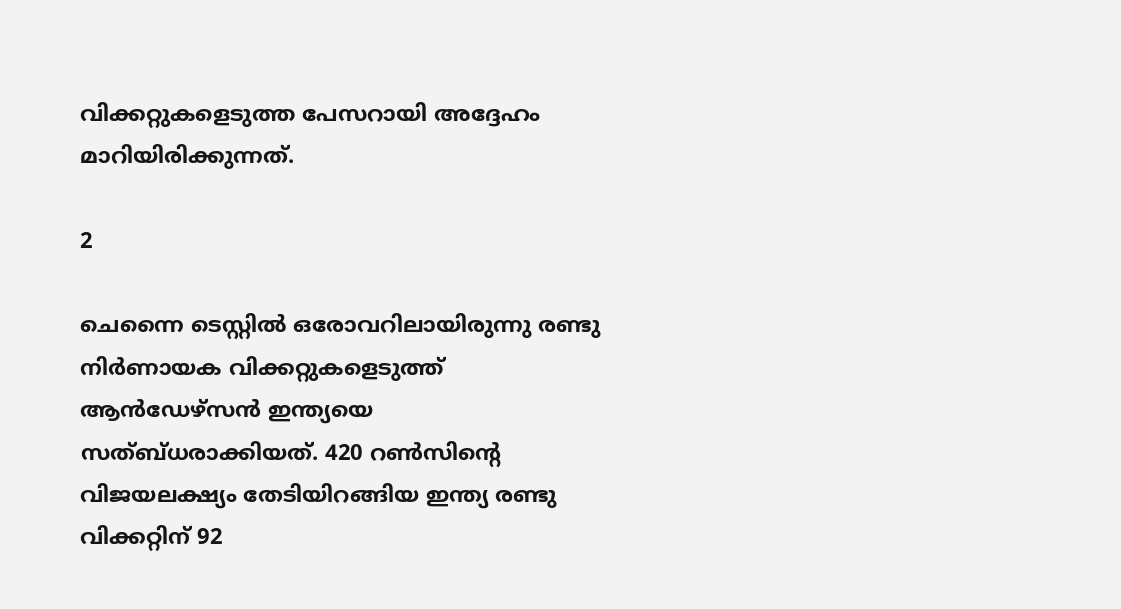വിക്കറ്റുകളെടുത്ത പേസറായി അദ്ദേഹം മാറിയിരിക്കുന്നത്.

2

ചെന്നൈ ടെസ്റ്റില്‍ ഒരോവറിലായിരുന്നു രണ്ടു നിര്‍ണായക വിക്കറ്റുകളെടുത്ത് ആന്‍ഡേഴ്‌സന്‍ ഇന്ത്യയെ സത്ബ്ധരാക്കിയത്. 420 റണ്‍സിന്റെ വിജയലക്ഷ്യം തേടിയിറങ്ങിയ ഇന്ത്യ രണ്ടു വിക്കറ്റിന് 92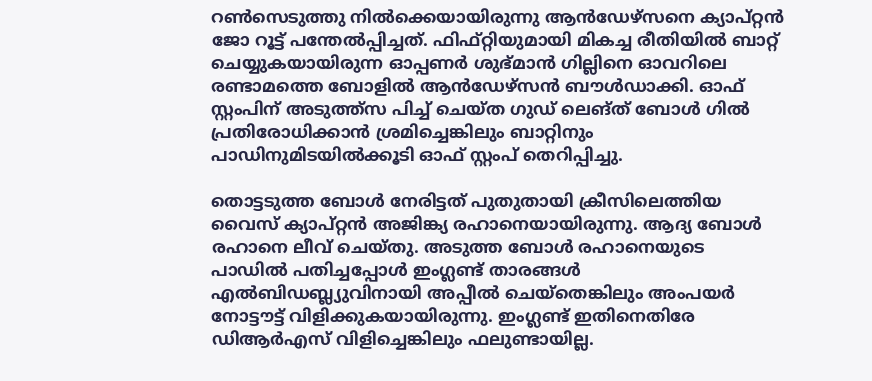റണ്‍സെടുത്തു നില്‍ക്കെയായിരുന്നു ആന്‍ഡേഴ്‌സനെ ക്യാപ്റ്റന്‍ ജോ റൂട്ട് പന്തേല്‍പ്പിച്ചത്. ഫിഫ്റ്റിയുമായി മികച്ച രീതിയില്‍ ബാറ്റ് ചെയ്യുകയായിരുന്ന ഓപ്പണര്‍ ശുഭ്മാന്‍ ഗില്ലിനെ ഓവറിലെ രണ്ടാമത്തെ ബോളില്‍ ആന്‍ഡേഴ്‌സന്‍ ബൗള്‍ഡാക്കി. ഓഫ് സ്റ്റംപിന് അടുത്ത്‌സ പിച്ച് ചെയ്ത ഗുഡ് ലെങ്ത് ബോള്‍ ഗില്‍ പ്രതിരോധിക്കാന്‍ ശ്രമിച്ചെങ്കിലും ബാറ്റിനും പാഡിനുമിടയില്‍ക്കൂടി ഓഫ് സ്റ്റംപ് തെറിപ്പിച്ചു.

തൊട്ടടുത്ത ബോള്‍ നേരിട്ടത് പുതുതായി ക്രീസിലെത്തിയ വൈസ് ക്യാപ്റ്റന്‍ അജിങ്ക്യ രഹാനെയായിരുന്നു. ആദ്യ ബോള്‍ രഹാനെ ലീവ് ചെയ്തു. അടുത്ത ബോള്‍ രഹാനെയുടെ പാഡില്‍ പതിച്ചപ്പോള്‍ ഇംഗ്ലണ്ട് താരങ്ങള്‍ എല്‍ബിഡബ്ല്യുവിനായി അപ്പീല്‍ ചെയ്‌തെങ്കിലും അംപയര്‍ നോട്ടൗട്ട് വിളിക്കുകയായിരുന്നു. ഇംഗ്ലണ്ട് ഇതിനെതിരേ ഡിആര്‍എസ് വിളിച്ചെങ്കിലും ഫലുണ്ടായില്ല.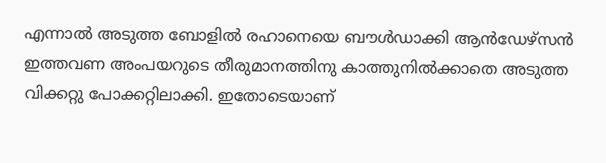എന്നാല്‍ അടുത്ത ബോളില്‍ രഹാനെയെ ബൗള്‍ഡാക്കി ആന്‍ഡേഴ്‌സന്‍ ഇത്തവണ അംപയറുടെ തീരുമാനത്തിനു കാത്തുനില്‍ക്കാതെ അടുത്ത വിക്കറ്റു പോക്കറ്റിലാക്കി. ഇതോടെയാണ്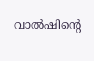വാല്‍ഷിന്റെ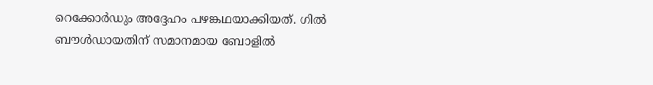റെക്കോര്‍ഡും അദ്ദേഹം പഴങ്കഥയാക്കിയത്. ഗില്‍ ബൗള്‍ഡായതിന് സമാനമായ ബോളില്‍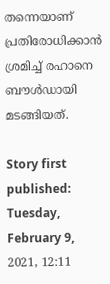തന്നെയാണ് പ്രതിരോധിക്കാന്‍ ശ്രമിച്ച് രഹാനെ ബൗള്‍ഡായി മടങ്ങിയത്.

Story first published: Tuesday, February 9, 2021, 12:11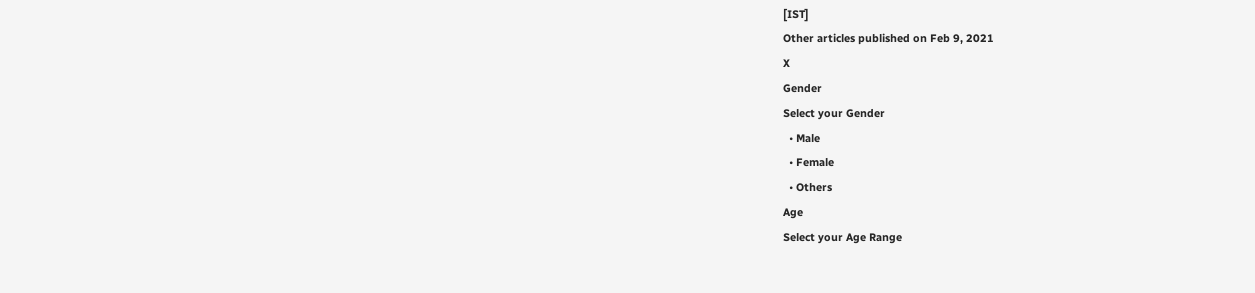[IST]
Other articles published on Feb 9, 2021
X
Gender
Select your Gender
  • Male
  • Female
  • Others
Age
Select your Age Range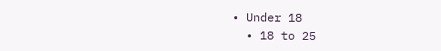• Under 18
  • 18 to 25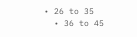• 26 to 35
  • 36 to 45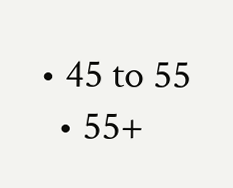• 45 to 55
  • 55+